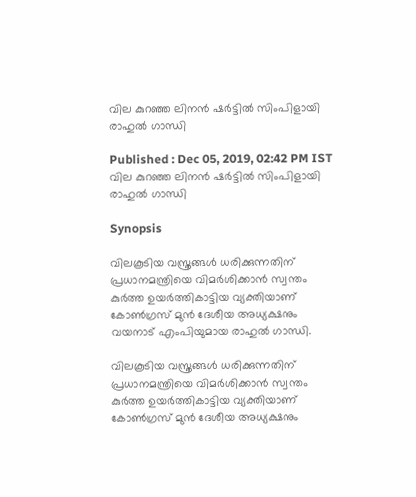വില കുറഞ്ഞ ലിനന്‍ ഷര്‍ട്ടില്‍ സിംപിളായി രാഹുല്‍ ഗാന്ധി

Published : Dec 05, 2019, 02:42 PM IST
വില കുറഞ്ഞ ലിനന്‍ ഷര്‍ട്ടില്‍ സിംപിളായി രാഹുല്‍ ഗാന്ധി

Synopsis

വിലകൂടിയ വസ്ത്രങ്ങൾ ധരിക്കുന്നതിന് പ്രധാനമന്ത്രിയെ വിമർശിക്കാൻ സ്വന്തം കുർത്ത ഉയർത്തികാട്ടിയ വ്യക്തിയാണ് കോൺഗ്രസ് മുൻ ദേശീയ അധ്യക്ഷനും വയനാട് എംപിയുമായ രാഹുൽ ഗാന്ധി.

വിലകൂടിയ വസ്ത്രങ്ങൾ ധരിക്കുന്നതിന് പ്രധാനമന്ത്രിയെ വിമർശിക്കാൻ സ്വന്തം കുർത്ത ഉയർത്തികാട്ടിയ വ്യക്തിയാണ് കോൺഗ്രസ് മുൻ ദേശീയ അധ്യക്ഷനും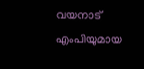വയനാട് എംപിയുമായ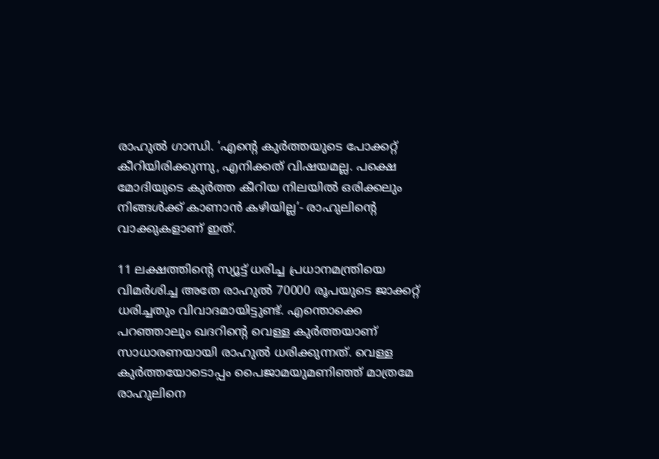രാഹുൽ ഗാന്ധി. ‘എന്റെ കുര്‍ത്തയുടെ പോക്കറ്റ് കീറിയിരിക്കുന്നു, എനിക്കത് വിഷയമല്ല. പക്ഷെ മോദിയുടെ കുര്‍ത്ത കീറിയ നിലയില്‍ ഒരിക്കലും നിങ്ങള്‍ക്ക് കാണാന്‍ കഴിയില്ല’- രാഹുലിന്‍റെ വാക്കുകളാണ് ഇത്.

11 ലക്ഷത്തിന്റെ സ്യൂട്ട് ധരിച്ച പ്രധാനമന്ത്രിയെ വിമര്‍ശിച്ച അതേ രാഹുല്‍ 70000 രൂപയുടെ ജാക്കറ്റ് ധരിച്ചതും വിവാദമായിട്ടുണ്ട്. എന്തൊക്കെ പറഞ്ഞാലും ഖദറിന്‍റെ വെള്ള കുര്‍ത്തയാണ് സാധാരണയായി രാഹുല്‍ ധരിക്കുന്നത്. വെള്ള കുര്‍ത്തയോടൊപ്പം പൈജാമയുമണിഞ്ഞ് മാത്രമേ രാഹുലിനെ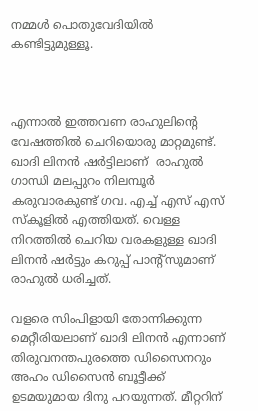നമ്മള്‍ പൊതുവേദിയില്‍ കണ്ടിട്ടുമുള്ളൂ.



എന്നാല്‍ ഇത്തവണ രാഹുലിന്‍റെ വേഷത്തില്‍ ചെറിയൊരു മാറ്റമുണ്ട്. ഖാദി ലിനന്‍ ഷര്‍ട്ടിലാണ്  രാഹുൽ ഗാന്ധി മലപ്പുറം നിലമ്പൂർ കരുവാരകുണ്ട് ഗവ. എച്ച് എസ് എസ് സ്കൂളില്‍ എത്തിയത്. വെള്ള നിറത്തില്‍ ചെറിയ വരകളുള്ള ഖാദി ലിനന്‍ ഷര്‍ട്ടും കറുപ്പ് പാന്‍റ്സുമാണ് രാഹുല്‍ ധരിച്ചത്.

വളരെ സിംപിളായി തോന്നിക്കുന്ന മെറ്റീരിയലാണ് ഖാദി ലിനന്‍ എന്നാണ് തിരുവനന്തപുരത്തെ ഡിസൈനറും അഹം ഡിസൈന്‍ ബൂട്ടീക്ക്‌ ഉടമയുമായ ദിനു പറയുന്നത്. മീറ്ററിന്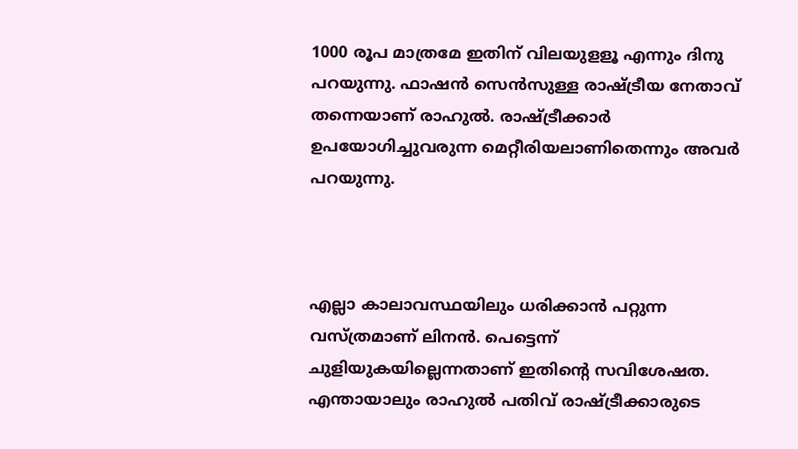1000 രൂപ മാത്രമേ ഇതിന് വിലയുളളൂ എന്നും ദിനു പറയുന്നു. ഫാഷന്‍ സെന്‍സുള്ള രാഷ്ട്രീയ നേതാവ് തന്നെയാണ് രാഹുല്‍. രാഷ്ട്രീക്കാര്‍ ഉപയോഗിച്ചുവരുന്ന മെറ്റീരിയലാണിതെന്നും അവര്‍ പറയുന്നു.



എല്ലാ കാലാവസ്ഥയിലും ധരിക്കാന്‍ പറ്റുന്ന വസ്ത്രമാണ് ലിനന്‍. പെട്ടെന്ന് ചുളിയുകയില്ലെന്നതാണ് ഇതിന്‍റെ സവിശേഷത. എന്തായാലും രാഹുല്‍ പതിവ് രാഷ്ട്രീക്കാരുടെ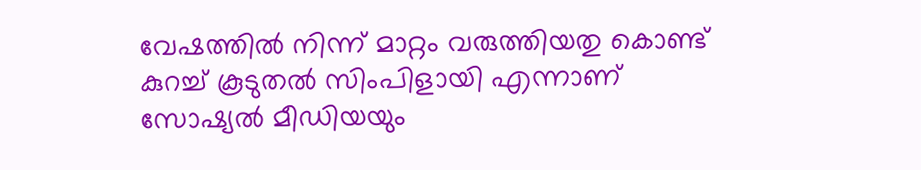വേഷത്തില്‍ നിന്ന് മാറ്റം വരുത്തിയതു കൊണ്ട് കുറച്ച് കൂടുതല്‍ സിംപിളായി എന്നാണ് സോഷ്യല്‍ മീഡിയയും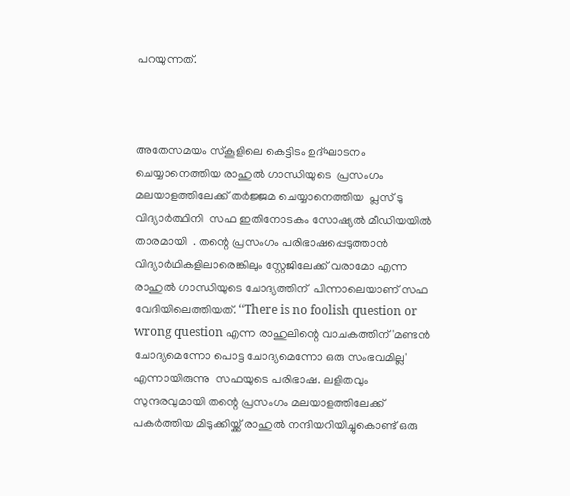പറയുന്നത്.



അതേസമയം സ്കൂളിലെ കെട്ടിടം ഉദ്‌ഘാടനം ചെയ്യാനെത്തിയ രാഹുൽ ഗാന്ധിയുടെ  പ്രസംഗം മലയാളത്തിലേക്ക് തർജ്ജമ ചെയ്യാനെത്തിയ  പ്ലസ് ടു വിദ്യാർത്ഥിനി  സഫ ഇതിനോടകം സോഷ്യല്‍ മീഡിയയില്‍ താരമായി  . തന്റെ പ്രസംഗം പരിഭാഷപ്പെടുത്താൻ വിദ്യാർഥികളിലാരെങ്കിലും സ്റ്റേജിലേക്ക് വരാമോ എന്ന രാഹുൽ ഗാന്ധിയുടെ ചോദ്യത്തിന്  പിന്നാലെയാണ് സഫ വേദിയിലെത്തിയത്. ‘‘There is no foolish question or wrong question എന്ന രാഹുലിന്റെ വാചകത്തിന് 'മണ്ടൻ ചോദ്യമെന്നോ പൊട്ട ചോദ്യമെന്നോ ഒരു സംഭവമില്ല' എന്നായിരുന്നു  സഫയുടെ പരിഭാഷ. ലളിതവും സുന്ദരവുമായി തന്റെ പ്രസംഗം മലയാളത്തിലേക്ക് പകർത്തിയ മിടുക്കിയ്ക്ക് രാഹുൽ നന്ദിയറിയിച്ചുകൊണ്ട് ഒരു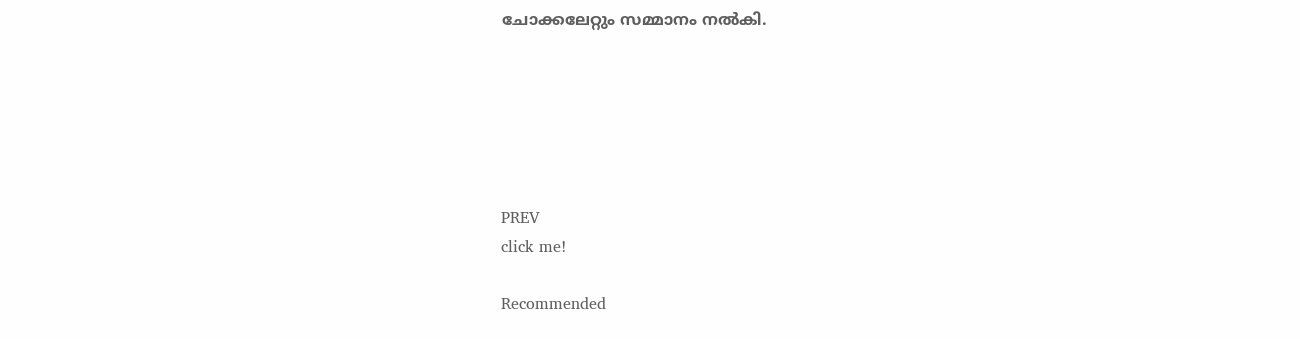ചോക്കലേറ്റും സമ്മാനം നൽകി.






PREV
click me!

Recommended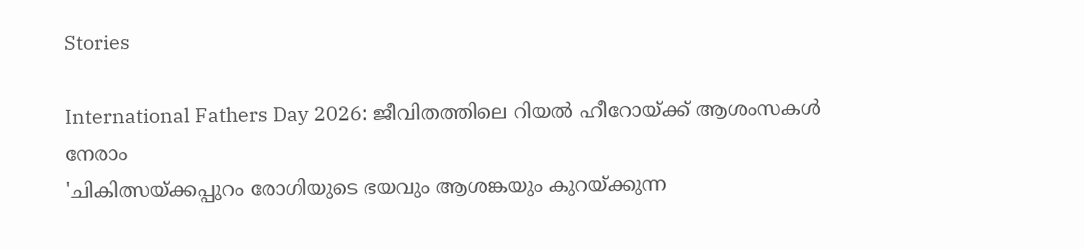Stories

International Fathers Day 2026: ജീവിതത്തിലെ റിയൽ ഹീറോയ്ക്ക് ആശംസകൾ നേരാം
'ചികിത്സയ്ക്കപ്പുറം രോഗിയുടെ ഭയവും ആശങ്കയും കുറയ്ക്കുന്ന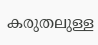കരുതലുള്ള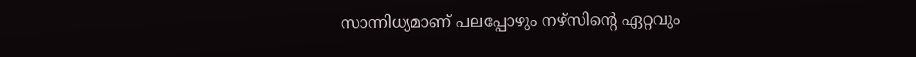സാന്നിധ്യമാണ് പലപ്പോഴും നഴ്സിന്റെ ഏറ്റവും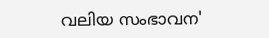വലിയ സംഭാവന'